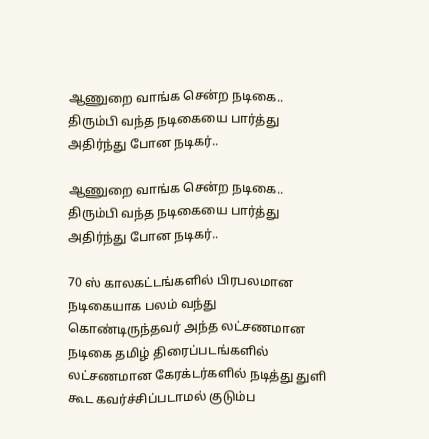ஆணுறை வாங்க சென்ற நடிகை.. திரும்பி வந்த நடிகையை பார்த்து அதிர்ந்து போன நடிகர்..

ஆணுறை வாங்க சென்ற நடிகை.. திரும்பி வந்த நடிகையை பார்த்து அதிர்ந்து போன நடிகர்..

70 ஸ் காலகட்டங்களில் பிரபலமான நடிகையாக பலம் வந்து கொண்டிருந்தவர் அந்த லட்சணமான நடிகை தமிழ் திரைப்படங்களில் லட்சணமான கேரக்டர்களில் நடித்து துளி கூட கவர்ச்சிப்படாமல் குடும்ப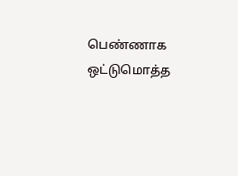பெண்ணாக ஒட்டுமொத்த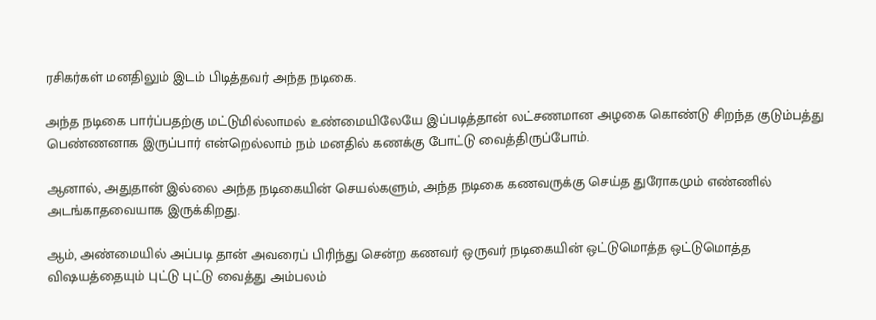ரசிகர்கள் மனதிலும் இடம் பிடித்தவர் அந்த நடிகை.

அந்த நடிகை பார்ப்பதற்கு மட்டுமில்லாமல் உண்மையிலேயே இப்படித்தான் லட்சணமான அழகை கொண்டு சிறந்த குடும்பத்து பெண்ணனாக இருப்பார் என்றெல்லாம் நம் மனதில் கணக்கு போட்டு வைத்திருப்போம்.

ஆனால், அதுதான் இல்லை அந்த நடிகையின் செயல்களும், அந்த நடிகை கணவருக்கு செய்த துரோகமும் எண்ணில் அடங்காதவையாக இருக்கிறது.

ஆம், அண்மையில் அப்படி தான் அவரைப் பிரிந்து சென்ற கணவர் ஒருவர் நடிகையின் ஒட்டுமொத்த ஒட்டுமொத்த விஷயத்தையும் புட்டு புட்டு வைத்து அம்பலம்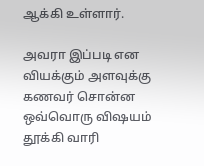ஆக்கி உள்ளார்.

அவரா இப்படி என வியக்கும் அளவுக்கு கணவர் சொன்ன ஒவ்வொரு விஷயம் தூக்கி வாரி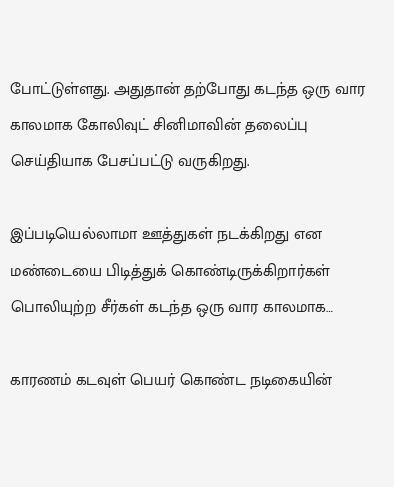போட்டுள்ளது. அதுதான் தற்போது கடந்த ஒரு வார காலமாக கோலிவுட் சினிமாவின் தலைப்பு செய்தியாக பேசப்பட்டு வருகிறது.

இப்படியெல்லாமா ஊத்துகள் நடக்கிறது என மண்டையை பிடித்துக் கொண்டிருக்கிறார்கள் பொலியுற்ற சீர்கள் கடந்த ஒரு வார காலமாக…

காரணம் கடவுள் பெயர் கொண்ட நடிகையின்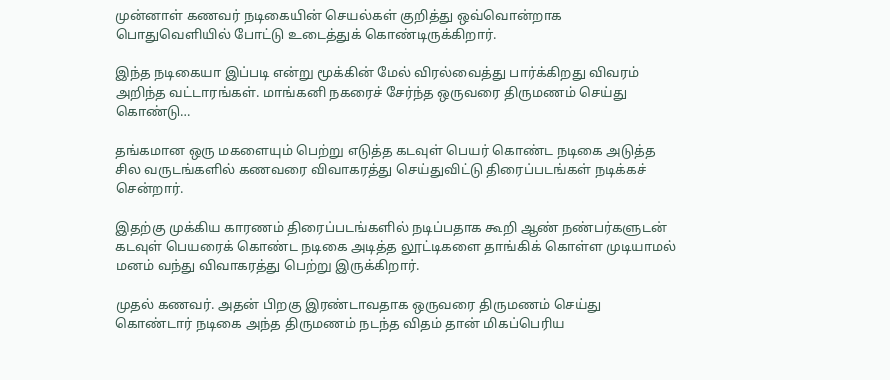முன்னாள் கணவர் நடிகையின் செயல்கள் குறித்து ஒவ்வொன்றாக பொதுவெளியில் போட்டு உடைத்துக் கொண்டிருக்கிறார்.

இந்த நடிகையா இப்படி என்று மூக்கின் மேல் விரல்வைத்து பார்க்கிறது விவரம் அறிந்த வட்டாரங்கள். மாங்கனி நகரைச் சேர்ந்த ஒருவரை திருமணம் செய்து கொண்டு…

தங்கமான ஒரு மகளையும் பெற்று எடுத்த கடவுள் பெயர் கொண்ட நடிகை அடுத்த சில வருடங்களில் கணவரை விவாகரத்து செய்துவிட்டு திரைப்படங்கள் நடிக்கச் சென்றார்.

இதற்கு முக்கிய காரணம் திரைப்படங்களில் நடிப்பதாக கூறி ஆண் நண்பர்களுடன் கடவுள் பெயரைக் கொண்ட நடிகை அடித்த லூட்டிகளை தாங்கிக் கொள்ள முடியாமல் மனம் வந்து விவாகரத்து பெற்று இருக்கிறார்.

முதல் கணவர். அதன் பிறகு இரண்டாவதாக ஒருவரை திருமணம் செய்து கொண்டார் நடிகை அந்த திருமணம் நடந்த விதம் தான் மிகப்பெரிய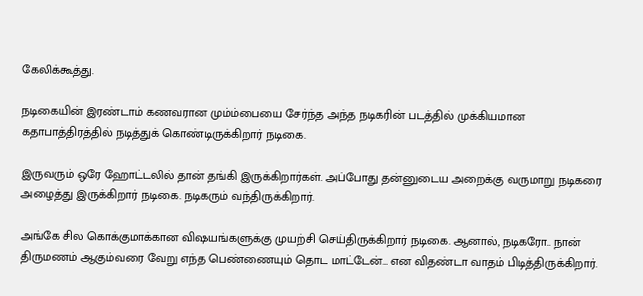கேலிக்கூத்து.

நடிகையின் இரண்டாம் கணவரான மும்ம்பையை சேர்ந்த அந்த நடிகரின் படத்தில் முக்கியமான கதாபாத்திரத்தில் நடித்துக் கொண்டிருக்கிறார் நடிகை.

இருவரும் ஒரே ஹோட்டலில் தான் தங்கி இருக்கிறார்கள். அப்போது தன்னுடைய அறைக்கு வருமாறு நடிகரை அழைத்து இருக்கிறார் நடிகை. நடிகரும் வந்திருக்கிறார்.

அங்கே சில கொக்குமாக்கான விஷயங்களுக்கு முயற்சி செய்திருக்கிறார் நடிகை. ஆனால், நடிகரோ.. நான் திருமணம் ஆகும்வரை வேறு எந்த பெண்ணையும் தொட மாட்டேன்… என விதண்டா வாதம் பிடித்திருக்கிறார்.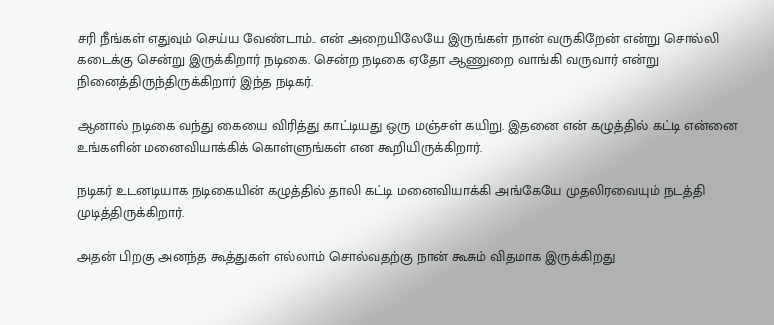சரி நீங்கள் எதுவும் செய்ய வேண்டாம்.. என் அறையிலேயே இருங்கள் நான் வருகிறேன் என்று சொல்லி கடைக்கு சென்று இருக்கிறார் நடிகை. சென்ற நடிகை ஏதோ ஆணுறை வாங்கி வருவார் என்று நினைத்திருந்திருக்கிறார் இந்த நடிகர்.

ஆனால் நடிகை வந்து கையை விரித்து காட்டியது ஒரு மஞ்சள் கயிறு. இதனை என் கழுத்தில் கட்டி என்னை உங்களின் மனைவியாக்கிக் கொள்ளுங்கள் என கூறியிருக்கிறார்.

நடிகர் உடனடியாக நடிகையின் கழுத்தில் தாலி கட்டி மனைவியாக்கி அங்கேயே முதலிரவையும் நடத்தி முடித்திருக்கிறார்.

அதன் பிறகு அனந்த கூத்துகள் எல்லாம் சொல்வதற்கு நான் கூசும் விதமாக இருக்கிறது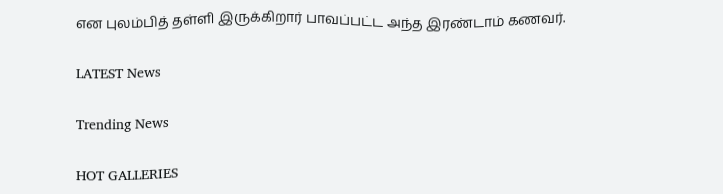என புலம்பித் தள்ளி இருக்கிறார் பாவப்பட்ட அந்த இரண்டாம் கணவர்.

LATEST News

Trending News

HOT GALLERIES